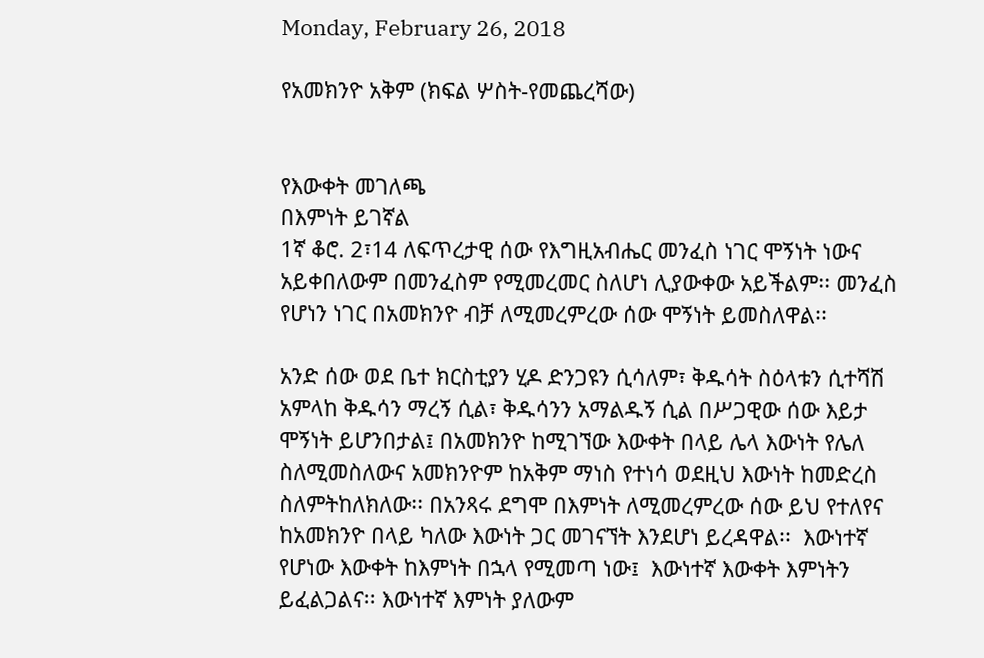Monday, February 26, 2018

የአመክንዮ አቅም (ክፍል ሦስት-የመጨረሻው)


የእውቀት መገለጫ
በእምነት ይገኛል
1ኛ ቆሮ. 2፣14 ለፍጥረታዊ ሰው የእግዚአብሔር መንፈስ ነገር ሞኝነት ነውና አይቀበለውም በመንፈስም የሚመረመር ስለሆነ ሊያውቀው አይችልም፡፡ መንፈስ የሆነን ነገር በአመክንዮ ብቻ ለሚመረምረው ሰው ሞኝነት ይመስለዋል፡፡

አንድ ሰው ወደ ቤተ ክርስቲያን ሂዶ ድንጋዩን ሲሳለም፣ ቅዱሳት ስዕላቱን ሲተሻሽ አምላከ ቅዱሳን ማረኝ ሲል፣ ቅዱሳንን አማልዱኝ ሲል በሥጋዊው ሰው እይታ ሞኝነት ይሆንበታል፤ በአመክንዮ ከሚገኘው እውቀት በላይ ሌላ እውነት የሌለ ስለሚመስለውና አመክንዮም ከአቅም ማነስ የተነሳ ወደዚህ እውነት ከመድረስ ስለምትከለክለው፡፡ በአንጻሩ ደግሞ በእምነት ለሚመረምረው ሰው ይህ የተለየና ከአመክንዮ በላይ ካለው እውነት ጋር መገናኘት እንደሆነ ይረዳዋል፡፡  እውነተኛ የሆነው እውቀት ከእምነት በኋላ የሚመጣ ነው፤  እውነተኛ እውቀት እምነትን ይፈልጋልና፡፡ እውነተኛ እምነት ያለውም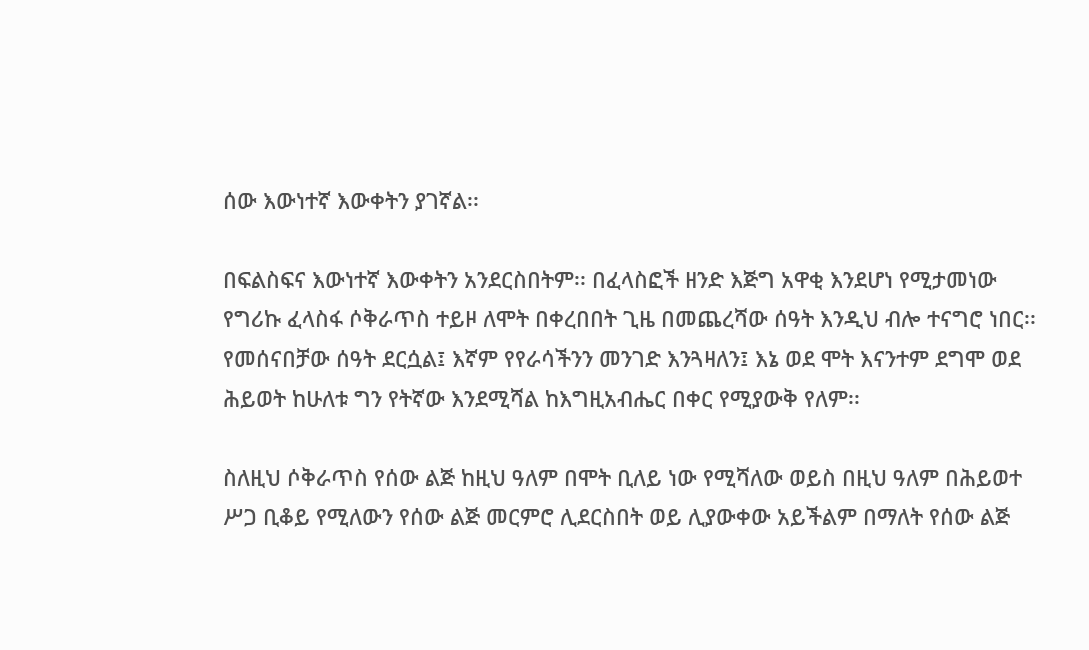ሰው እውነተኛ እውቀትን ያገኛል፡፡

በፍልስፍና እውነተኛ እውቀትን አንደርስበትም፡፡ በፈላስፎች ዘንድ እጅግ አዋቂ እንደሆነ የሚታመነው የግሪኩ ፈላስፋ ሶቅራጥስ ተይዞ ለሞት በቀረበበት ጊዜ በመጨረሻው ሰዓት እንዲህ ብሎ ተናግሮ ነበር፡፡ የመሰናበቻው ሰዓት ደርሷል፤ እኛም የየራሳችንን መንገድ እንጓዛለን፤ እኔ ወደ ሞት እናንተም ደግሞ ወደ ሕይወት ከሁለቱ ግን የትኛው እንደሚሻል ከእግዚአብሔር በቀር የሚያውቅ የለም፡፡

ስለዚህ ሶቅራጥስ የሰው ልጅ ከዚህ ዓለም በሞት ቢለይ ነው የሚሻለው ወይስ በዚህ ዓለም በሕይወተ ሥጋ ቢቆይ የሚለውን የሰው ልጅ መርምሮ ሊደርስበት ወይ ሊያውቀው አይችልም በማለት የሰው ልጅ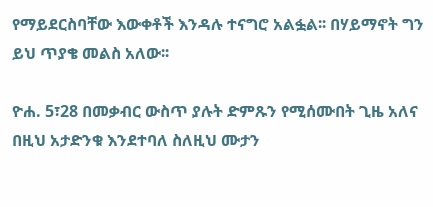የማይደርስባቸው እውቀቶች እንዳሉ ተናግሮ አልፏል፡፡ በሃይማኖት ግን ይህ ጥያቄ መልስ አለው፡፡

ዮሐ. 5፣28 በመቃብር ውስጥ ያሉት ድምጹን የሚሰሙበት ጊዜ አለና በዚህ አታድንቁ እንደተባለ ስለዚህ ሙታን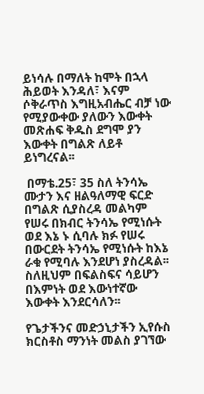ይነሳሉ በማለት ከሞት በኋላ ሕይወት እንዳለ፣ እናም ሶቅራጥስ እግዚአብሔር ብቻ ነው የሚያውቀው ያለውን እውቀት መጽሐፍ ቅዱስ ደግሞ ያን እውቀት በግልጽ ለይቶ ይነግረናል፡፡

 በማቴ.25፣ 35 ስለ ትንሳኤ ሙታን እና ዘልዓለማዊ ፍርድ በግልጽ ሲያስረዳ መልካም የሠሩ በክብር ትንሳኤ የሚነሱት ወደ እኔ ኑ ሲባሉ ክፉ የሠሩ በውርደት ትንሳኤ የሚነሱት ከእኔ ራቁ የሚባሉ እንደሆነ ያስረዳል፡፡ ስለዚህም በፍልስፍና ሳይሆን በእምነት ወደ እውነተኛው እውቀት እንደርሳለን፡፡

የጌታችንና መድኃኒታችን ኢየሱስ ክርስቶስ ማንነት መልስ ያገኘው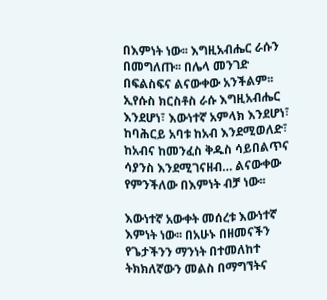በእምነት ነው፡፡ እግዚአብሔር ራሱን በመግለጡ፡፡ በሌላ መንገድ በፍልስፍና ልናውቀው አንችልም፡፡ ኢየሱስ ክርስቶስ ራሱ እግዚአብሔር እንደሆነ፣ እውነተኛ አምላክ እንደሆነ፣ ከባሕርይ አባቱ ከአብ እንደሚወለድ፣ ከአብና ከመንፈስ ቅዱስ ሳይበልጥና ሳያንስ እንደሚገናዘብ… ልናውቀው የምንችለው በእምነት ብቻ ነው፡፡

እውነተኛ አውቀት መሰረቱ እውነተኛ እምነት ነው፡፡ በአሁኑ በዘመናችን የጌታችንን ማንነት በተመለከተ ትክክለኛውን መልስ በማግኘትና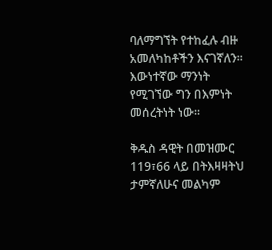ባለማግኘት የተከፈሉ ብዙ አመለካከቶችን እናገኛለን፡፡ እውነተኛው ማንነት የሚገኘው ግን በእምነት መሰረትነት ነው፡፡

ቅዱስ ዳዊት በመዝሙር 119፣66 ላይ በትእዛዛትህ ታምኛለሁና መልካም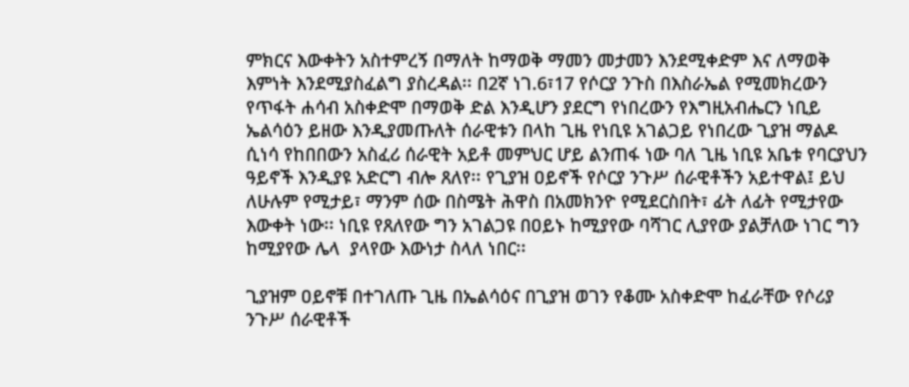ምክርና እውቀትን አስተምረኝ በማለት ከማወቅ ማመን መታመን እንደሚቀድም እና ለማወቅ እምነት እንደሚያስፈልግ ያስረዳል፡፡ በ2ኛ ነገ.6፣17 የሶርያ ንጉስ በእስራኤል የሚመክረውን የጥፋት ሐሳብ አስቀድሞ በማወቅ ድል እንዲሆን ያደርግ የነበረውን የእግዚአብሔርን ነቢይ ኤልሳዕን ይዘው እንዲያመጡለት ሰራዊቱን በላከ ጊዜ የነቢዩ አገልጋይ የነበረው ጊያዝ ማልዶ ሲነሳ የከበበውን አስፈሪ ሰራዊት አይቶ መምህር ሆይ ልንጠፋ ነው ባለ ጊዜ ነቢዩ አቤቱ የባርያህን ዓይኖች እንዲያዩ አድርግ ብሎ ጸለየ፡፡ የጊያዝ ዐይኖች የሶርያ ንጉሥ ሰራዊቶችን አይተዋል፤ ይህ ለሁሉም የሚታይ፣ ማንም ሰው በስሜት ሕዋስ በአመክንዮ የሚደርስበት፣ ፊት ለፊት የሚታየው እውቀት ነው፡፡ ነቢዩ የጸለየው ግን አገልጋዩ በዐይኑ ከሚያየው ባሻገር ሊያየው ያልቻለው ነገር ግን ከሚያየው ሌላ  ያላየው እውነታ ስላለ ነበር፡፡

ጊያዝም ዐይኖቹ በተገለጡ ጊዜ በኤልሳዕና በጊያዝ ወገን የቆሙ አስቀድሞ ከፈራቸው የሶሪያ ንጉሥ ሰራዊቶች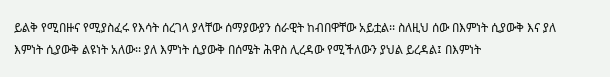ይልቅ የሚበዙና የሚያስፈሩ የእሳት ሰረገላ ያላቸው ሰማያውያን ሰራዊት ከብበዋቸው አይቷል፡፡ ስለዚህ ሰው በእምነት ሲያውቅ እና ያለ እምነት ሲያውቅ ልዩነት አለው፡፡ ያለ እምነት ሲያውቅ በሰሜት ሕዋስ ሊረዳው የሚችለውን ያህል ይረዳል፤ በእምነት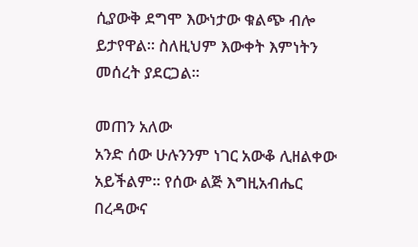ሲያውቅ ደግሞ እውነታው ቁልጭ ብሎ ይታየዋል፡፡ ስለዚህም እውቀት እምነትን መሰረት ያደርጋል፡፡

መጠን አለው
አንድ ሰው ሁሉንንም ነገር አውቆ ሊዘልቀው አይችልም፡፡ የሰው ልጅ እግዚአብሔር በረዳውና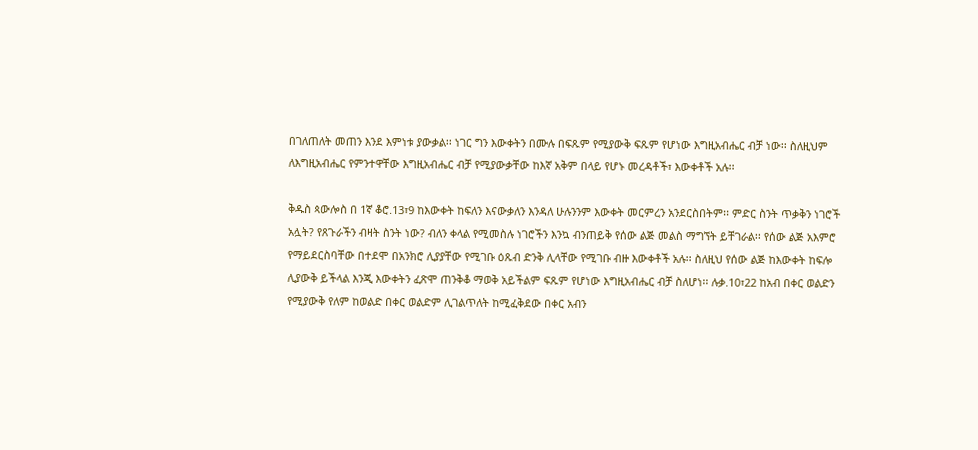በገለጠለት መጠን እንደ እምነቱ ያውቃል፡፡ ነገር ግን እውቀትን በሙሉ በፍጹም የሚያውቅ ፍጹም የሆነው እግዚአብሔር ብቻ ነው፡፡ ስለዚህም ለእግዚአብሔር የምንተዋቸው እግዚአብሔር ብቻ የሚያውቃቸው ከእኛ አቅም በላይ የሆኑ መረዳቶች፣ እውቀቶች አሉ፡፡

ቅዱስ ጳውሎስ በ 1ኛ ቆሮ.13፣9 ከእውቀት ከፍለን እናውቃለን እንዳለ ሁሉንንም እውቀት መርምረን አንደርስበትም፡፡ ምድር ስንት ጥቃቅን ነገሮች አሏት? የጸጉራችን ብዛት ስንት ነው? ብለን ቀላል የሚመስሉ ነገሮችን እንኳ ብንጠይቅ የሰው ልጅ መልስ ማግኘት ይቸገራል፡፡ የሰው ልጅ አእምሮ የማይደርስባቸው በተደሞ በአንክሮ ሊያያቸው የሚገቡ ዕጹብ ድንቅ ሊላቸው የሚገቡ ብዙ እውቀቶች አሉ፡፡ ስለዚህ የሰው ልጅ ከእውቀት ከፍሎ ሊያውቅ ይችላል እንጂ እውቀትን ፈጽሞ ጠንቅቆ ማወቅ አይችልም ፍጹም የሆነው እግዚአብሔር ብቻ ስለሆነ፡፡ ሉቃ.10፣22 ከአብ በቀር ወልድን የሚያውቅ የለም ከወልድ በቀር ወልድም ሊገልጥለት ከሚፈቅደው በቀር አብን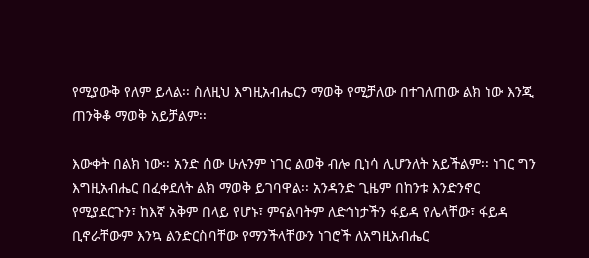የሚያውቅ የለም ይላል፡፡ ስለዚህ እግዚአብሔርን ማወቅ የሚቻለው በተገለጠው ልክ ነው እንጂ ጠንቅቆ ማወቅ አይቻልም፡፡

እውቀት በልክ ነው፡፡ አንድ ሰው ሁሉንም ነገር ልወቅ ብሎ ቢነሳ ሊሆንለት አይችልም፡፡ ነገር ግን እግዚአብሔር በፈቀደለት ልክ ማወቅ ይገባዋል፡፡ አንዳንድ ጊዜም በከንቱ እንድንኖር የሚያደርጉን፣ ከእኛ አቅም በላይ የሆኑ፣ ምናልባትም ለድኅነታችን ፋይዳ የሌላቸው፣ ፋይዳ ቢኖራቸውም እንኳ ልንድርስባቸው የማንችላቸውን ነገሮች ለአግዚአብሔር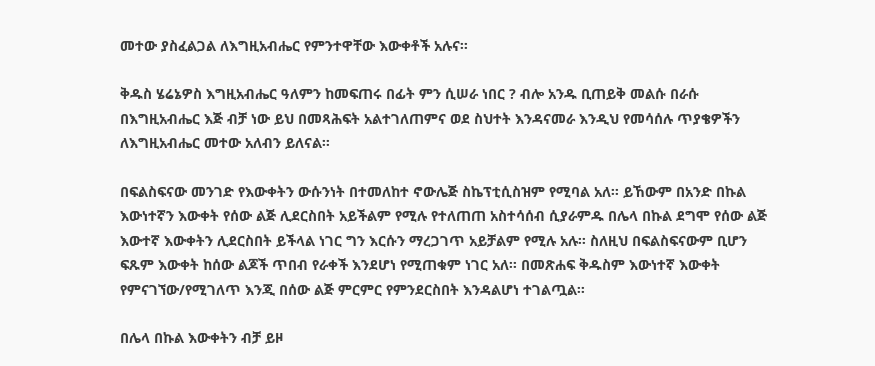መተው ያስፈልጋል ለእግዚአብሔር የምንተዋቸው እውቀቶች አሉና፡፡

ቅዱስ ሄሬኔዎስ እግዚአብሔር ዓለምን ከመፍጠሩ በፊት ምን ሲሠራ ነበር ? ብሎ አንዱ ቢጠይቅ መልሱ በራሱ በእግዚአብሔር እጅ ብቻ ነው ይህ በመጻሕፍት አልተገለጠምና ወደ ስህተት እንዳናመራ እንዲህ የመሳሰሉ ጥያቄዎችን ለእግዚአብሔር መተው አለብን ይለናል፡፡

በፍልስፍናው መንገድ የእውቀትን ውሱንነት በተመለከተ ኖውሌጅ ስኬፕቲሲስዝም የሚባል አለ፡፡ ይኸውም በአንድ በኩል እውነተኛን እውቀት የሰው ልጅ ሊደርስበት አይችልም የሚሉ የተለጠጠ አስተሳሰብ ሲያራምዱ በሌላ በኩል ደግሞ የሰው ልጅ እውተኛ እውቀትን ሊደርስበት ይችላል ነገር ግን እርሱን ማረጋገጥ አይቻልም የሚሉ አሉ፡፡ ስለዚህ በፍልስፍናውም ቢሆን ፍጹም እውቀት ከሰው ልጆች ጥበብ የራቀች እንደሆነ የሚጠቁም ነገር አለ፡፡ በመጽሐፍ ቅዱስም እውነተኛ እውቀት የምናገኘው/የሚገለጥ እንጂ በሰው ልጅ ምርምር የምንደርስበት እንዳልሆነ ተገልጧል፡፡

በሌላ በኩል እውቀትን ብቻ ይዞ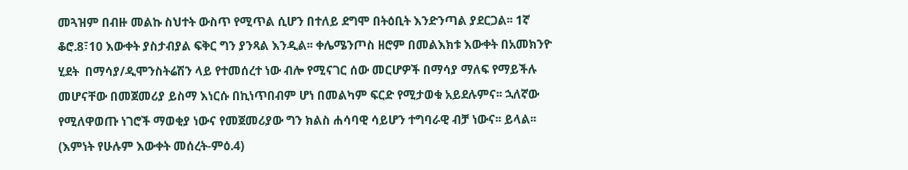መጓዝም በብዙ መልኩ ስህተት ውስጥ የሚጥል ሲሆን በተለይ ደግሞ በትዕቢት እንድንጣል ያደርጋል፡፡ 1ኛ ቆሮ.8፣10 እውቀት ያስታብያል ፍቅር ግን ያንጻል እንዲል፡፡ ቀሌሜንጦስ ዘሮም በመልእክቱ እውቀት በአመክንዮ ሂደት  በማሳያ/ዲሞንስትሬሽን ላይ የተመሰረተ ነው ብሎ የሚናገር ሰው መርሆዎች በማሳያ ማለፍ የማይችሉ መሆናቸው በመጀመሪያ ይስማ እነርሱ በኪነጥበብም ሆነ በመልካም ፍርድ የሚታወቁ አይደሉምና፡፡ ኋለኛው የሚለዋወጡ ነገሮች ማወቂያ ነውና የመጀመሪያው ግን ክልስ ሐሳባዊ ሳይሆን ተግባራዊ ብቻ ነውና፡፡ ይላል፡፡ (እምነት የሁሉም እውቀት መሰረት-ምዕ.4)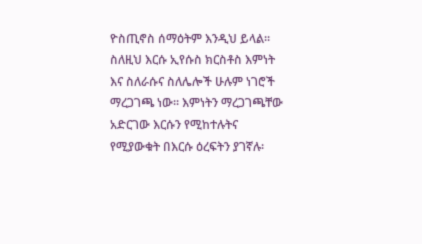ዮስጢኖስ ሰማዕትም እንዲህ ይላል፡፡ ስለዚህ እርሱ ኢየሱስ ክርስቶስ እምነት እና ስለራሱና ስለሌሎች ሁሉም ነገሮች ማረጋገጫ ነው፡፡ እምነትን ማረጋገጫቸው አድርገው እርሱን የሚከተሉትና የሚያውቁት በእርሱ ዕረፍትን ያገኛሉ፡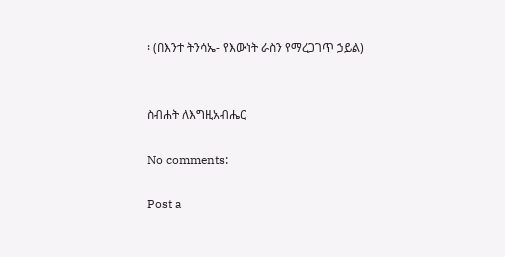፡ (በእንተ ትንሳኤ- የእውነት ራስን የማረጋገጥ ኃይል)


ስብሐት ለእግዚአብሔር

No comments:

Post a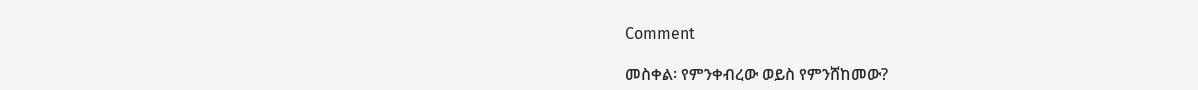Comment

መስቀል፡ የምንቀብረው ወይስ የምንሸከመው?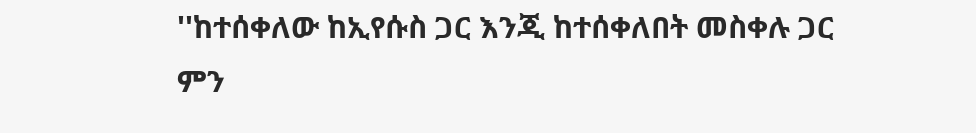''ከተሰቀለው ከኢየሱስ ጋር እንጂ ከተሰቀለበት መስቀሉ ጋር ምን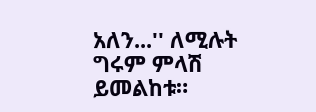አለን...'' ለሚሉት ግሩም ምላሽ ይመልከቱ።